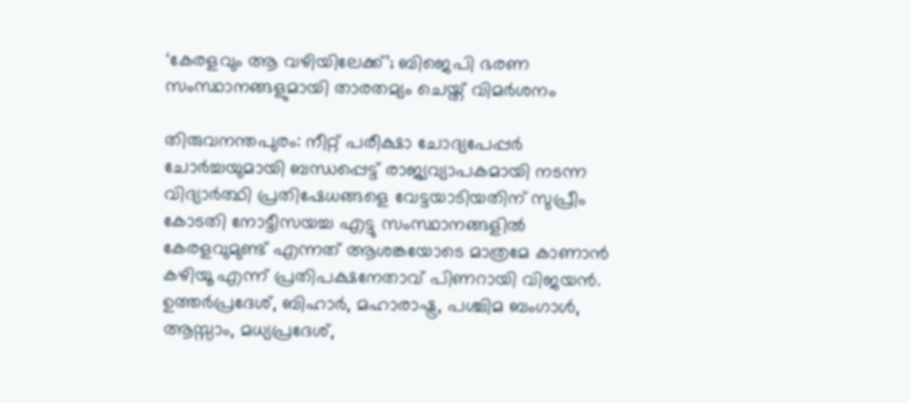‘കേരളവും ആ വഴിയിലേക്ക്’; ബിജെപി ഭരണ സംസ്ഥാനങ്ങളുമായി താരതമ്യം ചെയ്ത് വിമർശനം

തിരുവനന്തപുരം: നീറ്റ് പരീക്ഷാ ചോദ്യപേപ്പർ ചോർച്ചയുമായി ബന്ധപ്പെട്ട് രാജ്യവ്യാപകമായി നടന്ന വിദ്യാർത്ഥി പ്രതിഷേധങ്ങളെ വേട്ടയാടിയതിന് സുപ്രീം കോടതി നോട്ടീസയച്ച എട്ടു സംസ്ഥാനങ്ങളിൽ കേരളവുമുണ്ട് എന്നത് ആശങ്കയോടെ മാത്രമേ കാണാൻ കഴിയൂ എന്ന് പ്രതിപക്ഷനേതാവ് പിണറായി വിജയൻ.
ഉത്തർപ്രദേശ്, ബിഹാർ, മഹാരാഷ്ട്ര, പശ്ചിമ ബംഗാൾ, ആസ്സാം, മധ്യപ്രദേശ്,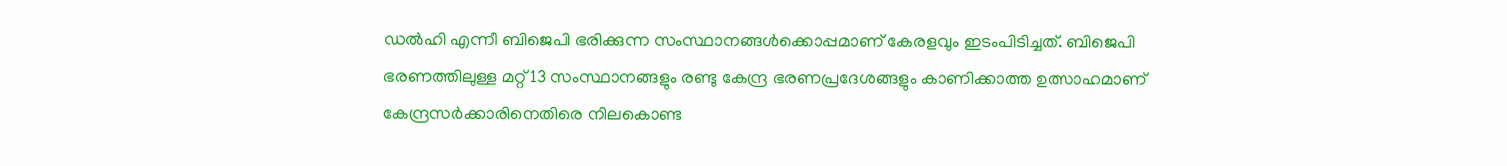ഡൽഹി എന്നീ ബിജെപി ഭരിക്കുന്ന സംസ്ഥാനങ്ങൾക്കൊപ്പമാണ് കേരളവും ഇടംപിടിച്ചത്. ബിജെപി ഭരണത്തിലുള്ള മറ്റ് 13 സംസ്ഥാനങ്ങളും രണ്ടു കേന്ദ്ര ഭരണപ്രദേശങ്ങളും കാണിക്കാത്ത ഉത്സാഹമാണ് കേന്ദ്രസർക്കാരിനെതിരെ നിലകൊണ്ട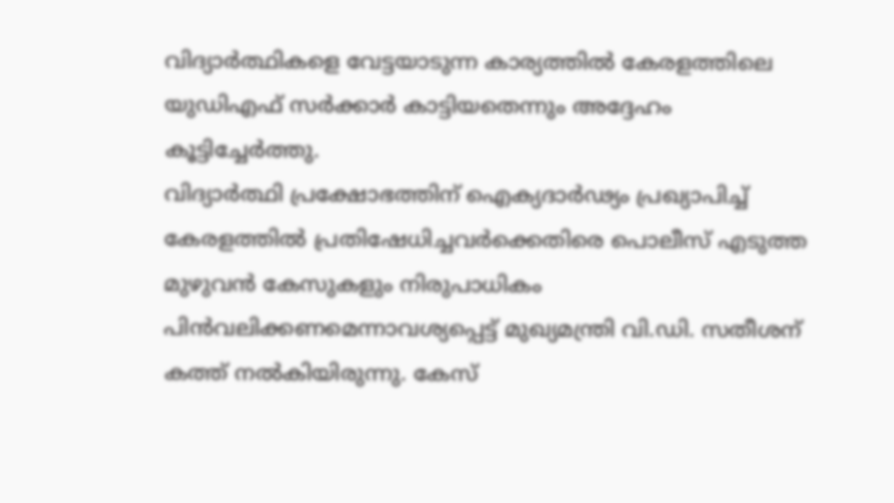വിദ്യാർത്ഥികളെ വേട്ടയാടുന്ന കാര്യത്തിൽ കേരളത്തിലെ യുഡിഎഫ് സർക്കാർ കാട്ടിയതെന്നും അദ്ദേഹം കൂട്ടിച്ചേർത്തു.
വിദ്യാർത്ഥി പ്രക്ഷോഭത്തിന് ഐക്യദാർഢ്യം പ്രഖ്യാപിച്ച് കേരളത്തിൽ പ്രതിഷേധിച്ചവർക്കെതിരെ പൊലീസ് എടുത്ത മുഴുവൻ കേസുകളും നിരുപാധികം പിൻവലിക്കണമെന്നാവശ്യപ്പെട്ട് മുഖ്യമന്ത്രി വി.ഡി. സതീശന് കത്ത് നൽകിയിരുന്നു. കേസ്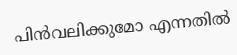പിൻവലിക്കുമോ എന്നതിൽ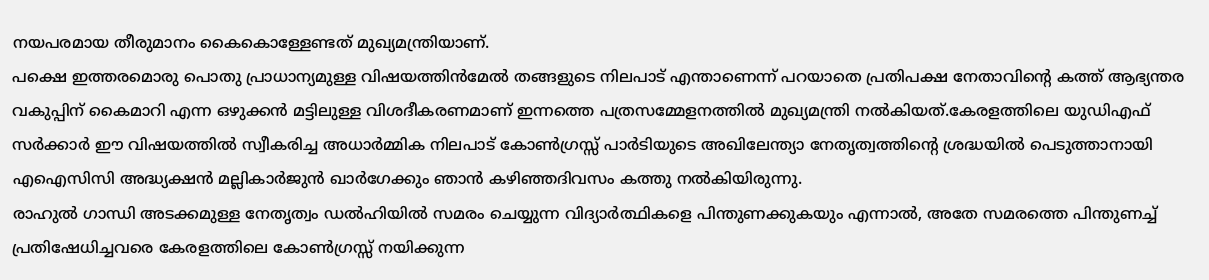നയപരമായ തീരുമാനം കൈകൊള്ളേണ്ടത് മുഖ്യമന്ത്രിയാണ്.
പക്ഷെ ഇത്തരമൊരു പൊതു പ്രാധാന്യമുള്ള വിഷയത്തിൻമേൽ തങ്ങളുടെ നിലപാട് എന്താണെന്ന് പറയാതെ പ്രതിപക്ഷ നേതാവിന്റെ കത്ത് ആഭ്യന്തര വകുപ്പിന് കൈമാറി എന്ന ഒഴുക്കൻ മട്ടിലുള്ള വിശദീകരണമാണ് ഇന്നത്തെ പത്രസമ്മേളനത്തിൽ മുഖ്യമന്ത്രി നൽകിയത്.കേരളത്തിലെ യുഡിഎഫ് സർക്കാർ ഈ വിഷയത്തിൽ സ്വീകരിച്ച അധാർമ്മിക നിലപാട് കോൺഗ്രസ്സ് പാർടിയുടെ അഖിലേന്ത്യാ നേതൃത്വത്തിന്റെ ശ്രദ്ധയിൽ പെടുത്താനായി എഐസിസി അദ്ധ്യക്ഷൻ മല്ലികാർജുൻ ഖാർഗേക്കും ഞാൻ കഴിഞ്ഞദിവസം കത്തു നൽകിയിരുന്നു.
രാഹുൽ ഗാന്ധി അടക്കമുള്ള നേതൃത്വം ഡൽഹിയിൽ സമരം ചെയ്യുന്ന വിദ്യാർത്ഥികളെ പിന്തുണക്കുകയും എന്നാൽ, അതേ സമരത്തെ പിന്തുണച്ച് പ്രതിഷേധിച്ചവരെ കേരളത്തിലെ കോൺഗ്രസ്സ് നയിക്കുന്ന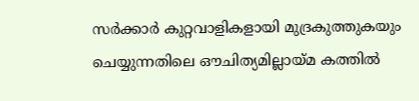സർക്കാർ കുറ്റവാളികളായി മുദ്രകുത്തുകയും ചെയ്യുന്നതിലെ ഔചിത്യമില്ലായ്മ കത്തിൽ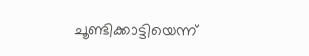ചൂണ്ടിക്കാട്ടിയെന്ന്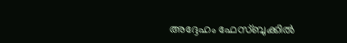അദ്ദേഹം ഫേസ്ബുക്കിൽ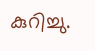കുറിച്ചു.